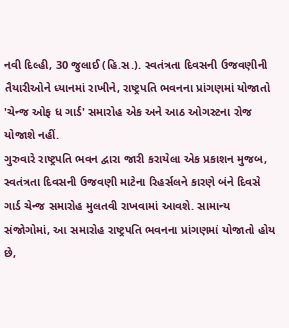નવી દિલ્હી, 30 જુલાઈ (હિ.સ.). સ્વતંત્રતા દિવસની ઉજવણીની તૈયારીઓને ધ્યાનમાં રાખીને, રાષ્ટ્રપતિ ભવનના પ્રાંગણમાં યોજાતો 'ચેન્જ ઓફ ધ ગાર્ડ' સમારોહ એક અને આઠ ઓગસ્ટના રોજ યોજાશે નહીં.
ગુરુવારે રાષ્ટ્રપતિ ભવન દ્વારા જારી કરાયેલા એક પ્રકાશન મુજબ, સ્વતંત્રતા દિવસની ઉજવણી માટેના રિહર્સલને કારણે બંને દિવસે ગાર્ડ ચેન્જ સમારોહ મુલતવી રાખવામાં આવશે. સામાન્ય સંજોગોમાં, આ સમારોહ રાષ્ટ્રપતિ ભવનના પ્રાંગણમાં યોજાતો હોય છે,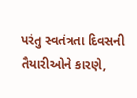પરંતુ સ્વતંત્રતા દિવસની તૈયારીઓને કારણે,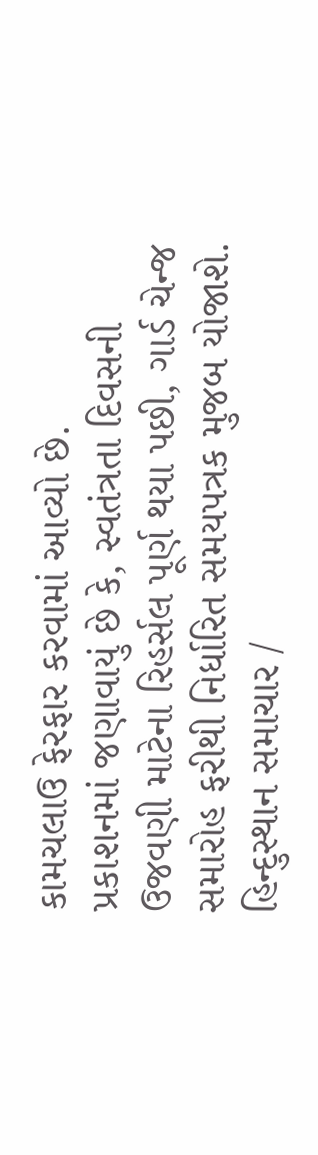કામચલાઉ ફેરફાર કરવામાં આવ્યો છે.
પ્રકાશનમાં જણાવાયું છે કે, સ્વતંત્રતા દિવસની ઉજવણી માટેના રિહર્સલ પૂર્ણ થયા પછી, ગાર્ડ ચેન્જ સમારોહ ફરીથી નિર્ધારિત સમયપત્રક મુજબ યોજાશે.
હિન્દુસ્થાન સમાચાર /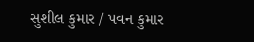સુશીલ કુમાર / પવન કુમાર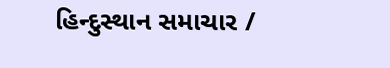હિન્દુસ્થાન સમાચાર /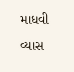માધવી વ્યાસ